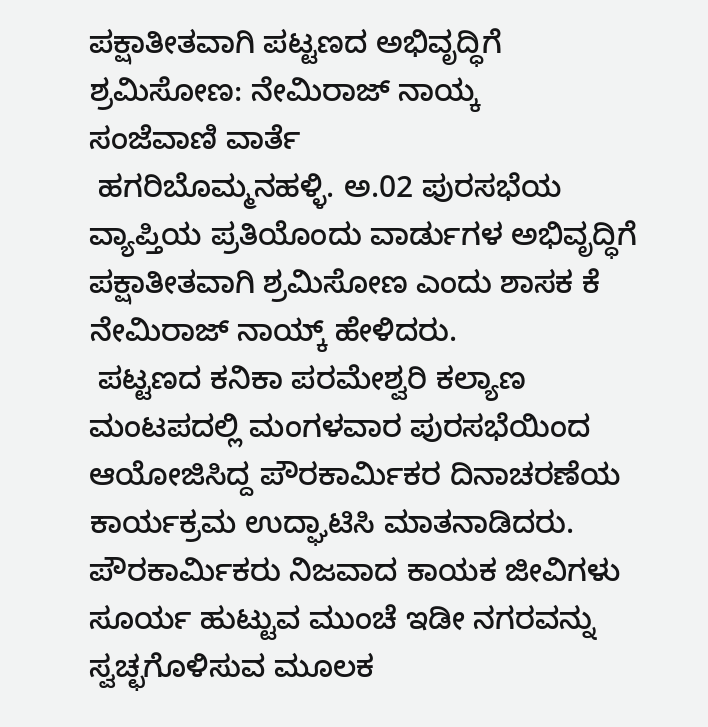ಪಕ್ಷಾತೀತವಾಗಿ ಪಟ್ಟಣದ ಅಭಿವೃದ್ಧಿಗೆ ಶ್ರಮಿಸೋಣ: ನೇಮಿರಾಜ್ ನಾಯ್ಕ
ಸಂಜೆವಾಣಿ ವಾರ್ತೆ
 ಹಗರಿಬೊಮ್ಮನಹಳ್ಳಿ. ಅ.02 ಪುರಸಭೆಯ ವ್ಯಾಪ್ತಿಯ ಪ್ರತಿಯೊಂದು ವಾರ್ಡುಗಳ ಅಭಿವೃದ್ಧಿಗೆ ಪಕ್ಷಾತೀತವಾಗಿ ಶ್ರಮಿಸೋಣ ಎಂದು ಶಾಸಕ ಕೆ ನೇಮಿರಾಜ್ ನಾಯ್ಕ್ ಹೇಳಿದರು.
 ಪಟ್ಟಣದ ಕನಿಕಾ ಪರಮೇಶ್ವರಿ ಕಲ್ಯಾಣ ಮಂಟಪದಲ್ಲಿ ಮಂಗಳವಾರ ಪುರಸಭೆಯಿಂದ ಆಯೋಜಿಸಿದ್ದ ಪೌರಕಾರ್ಮಿಕರ ದಿನಾಚರಣೆಯ ಕಾರ್ಯಕ್ರಮ ಉದ್ಘಾಟಿಸಿ ಮಾತನಾಡಿದರು.
ಪೌರಕಾರ್ಮಿಕರು ನಿಜವಾದ ಕಾಯಕ ಜೀವಿಗಳು ಸೂರ್ಯ ಹುಟ್ಟುವ ಮುಂಚೆ ಇಡೀ ನಗರವನ್ನು ಸ್ವಚ್ಛಗೊಳಿಸುವ ಮೂಲಕ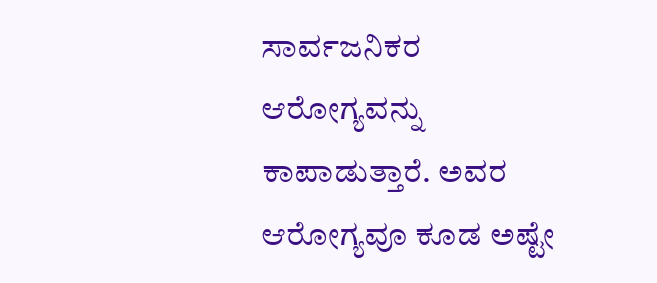ಸಾರ್ವಜನಿಕರ ಆರೋಗ್ಯವನ್ನು ಕಾಪಾಡುತ್ತಾರೆ. ಅವರ ಆರೋಗ್ಯವೂ ಕೂಡ ಅಷ್ಟೇ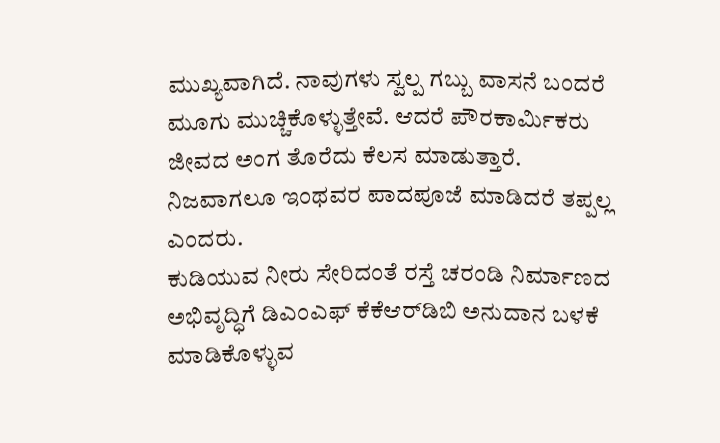ಮುಖ್ಯವಾಗಿದೆ. ನಾವುಗಳು ಸ್ವಲ್ಪ ಗಬ್ಬು ವಾಸನೆ ಬಂದರೆ ಮೂಗು ಮುಚ್ಚಿಕೊಳ್ಳುತ್ತೇವೆ. ಆದರೆ ಪೌರಕಾರ್ಮಿಕರು ಜೀವದ ಅಂಗ ತೊರೆದು ಕೆಲಸ ಮಾಡುತ್ತಾರೆ. ನಿಜವಾಗಲೂ ಇಂಥವರ ಪಾದಪೂಜೆ ಮಾಡಿದರೆ ತಪ್ಪಲ್ಲ ಎಂದರು.
ಕುಡಿಯುವ ನೀರು ಸೇರಿದಂತೆ ರಸ್ತೆ ಚರಂಡಿ ನಿರ್ಮಾಣದ ಅಭಿವೃದ್ಧಿಗೆ ಡಿಎಂಎಫ್ ಕೆಕೆಆರ್‌ಡಿಬಿ ಅನುದಾನ ಬಳಕೆ ಮಾಡಿಕೊಳ್ಳುವ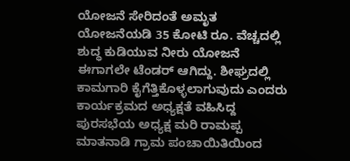ಯೋಜನೆ ಸೇರಿದಂತೆ ಅಮೃತ ಯೋಜನೆಯಡಿ 35 ಕೋಟಿ ರೂ. ವೆಚ್ಚದಲ್ಲಿ ಶುದ್ಧ ಕುಡಿಯುವ ನೀರು ಯೋಜನೆ ಈಗಾಗಲೇ ಟೆಂಡರ್ ಆಗಿದ್ದು. ಶೀಘ್ರದಲ್ಲಿ ಕಾಮಗಾರಿ ಕೈಗೆತ್ತಿಕೊಳ್ಳಲಾಗುವುದು ಎಂದರು
ಕಾರ್ಯಕ್ರಮದ ಅಧ್ಯಕ್ಷತೆ ವಹಿಸಿದ್ದ ಪುರಸಭೆಯ ಅಧ್ಯಕ್ಷ ಮರಿ ರಾಮಪ್ಪ ಮಾತನಾಡಿ ಗ್ರಾಮ ಪಂಚಾಯಿತಿಯಿಂದ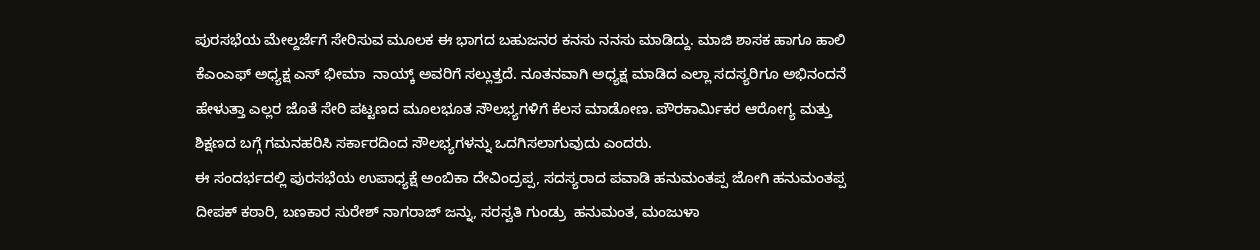ಪುರಸಭೆಯ ಮೇಲ್ದರ್ಜೆಗೆ ಸೇರಿಸುವ ಮೂಲಕ ಈ ಭಾಗದ ಬಹುಜನರ ಕನಸು ನನಸು ಮಾಡಿದ್ದು. ಮಾಜಿ ಶಾಸಕ ಹಾಗೂ ಹಾಲಿ ಕೆಎಂಎಫ್ ಅಧ್ಯಕ್ಷ ಎಸ್ ಭೀಮಾ  ನಾಯ್ಕ್ ಅವರಿಗೆ ಸಲ್ಲುತ್ತದೆ. ನೂತನವಾಗಿ ಅಧ್ಯಕ್ಷ ಮಾಡಿದ ಎಲ್ಲಾ ಸದಸ್ಯರಿಗೂ ಅಭಿನಂದನೆ ಹೇಳುತ್ತಾ ಎಲ್ಲರ ಜೊತೆ ಸೇರಿ ಪಟ್ಟಣದ ಮೂಲಭೂತ ಸೌಲಭ್ಯಗಳಿಗೆ ಕೆಲಸ ಮಾಡೋಣ. ಪೌರಕಾರ್ಮಿಕರ ಆರೋಗ್ಯ ಮತ್ತು ಶಿಕ್ಷಣದ ಬಗ್ಗೆ ಗಮನಹರಿಸಿ ಸರ್ಕಾರದಿಂದ ಸೌಲಭ್ಯಗಳನ್ನು ಒದಗಿಸಲಾಗುವುದು ಎಂದರು.
ಈ ಸಂದರ್ಭದಲ್ಲಿ ಪುರಸಭೆಯ ಉಪಾಧ್ಯಕ್ಷೆ ಅಂಬಿಕಾ ದೇವಿಂದ್ರಪ್ಪ, ಸದಸ್ಯರಾದ ಪವಾಡಿ ಹನುಮಂತಪ್ಪ ಜೋಗಿ ಹನುಮಂತಪ್ಪ ದೀಪಕ್ ಕಠಾರಿ, ಬಣಕಾರ ಸುರೇಶ್ ನಾಗರಾಜ್ ಜನ್ನು, ಸರಸ್ವತಿ ಗುಂಡ್ರು  ಹನುಮಂತ, ಮಂಜುಳಾ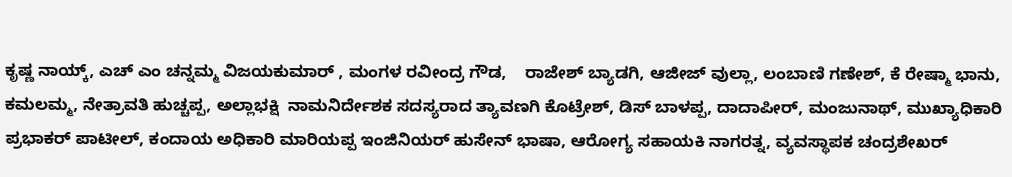ಕೃಷ್ಣ ನಾಯ್ಕ್, ಎಚ್ ಎಂ ಚನ್ನಮ್ಮ ವಿಜಯಕುಮಾರ್ , ಮಂಗಳ ರವೀಂದ್ರ ಗೌಡ,    ರಾಜೇಶ್ ಬ್ಯಾಡಗಿ, ಆಜೀಜ್ ವುಲ್ಲಾ, ಲಂಬಾಣಿ ಗಣೇಶ್, ಕೆ ರೇಷ್ಮಾ ಭಾನು, ಕಮಲಮ್ಮ, ನೇತ್ರಾವತಿ ಹುಚ್ಚಪ್ಪ, ಅಲ್ಲಾಭಕ್ಷಿ  ನಾಮನಿರ್ದೇಶಕ ಸದಸ್ಯರಾದ ತ್ಯಾವಣಗಿ ಕೊಟ್ರೇಶ್, ಡಿಸ್ ಬಾಳಪ್ಪ, ದಾದಾಪೀರ್, ಮಂಜುನಾಥ್, ಮುಖ್ಯಾಧಿಕಾರಿ ಪ್ರಭಾಕರ್ ಪಾಟೀಲ್, ಕಂದಾಯ ಅಧಿಕಾರಿ ಮಾರಿಯಪ್ಪ ಇಂಜಿನಿಯರ್ ಹುಸೇನ್ ಭಾಷಾ, ಆರೋಗ್ಯ ಸಹಾಯಕಿ ನಾಗರತ್ನ, ವ್ಯವಸ್ಥಾಪಕ ಚಂದ್ರಶೇಖರ್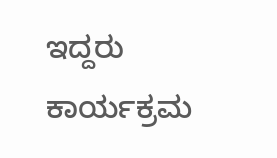ಇದ್ದರು ಕಾರ್ಯಕ್ರಮ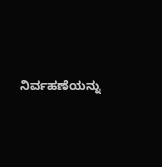ನಿರ್ವಹಣೆಯನ್ನು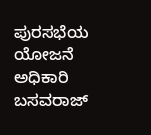ಪುರಸಭೆಯ ಯೋಜನೆ ಅಧಿಕಾರಿ ಬಸವರಾಜ್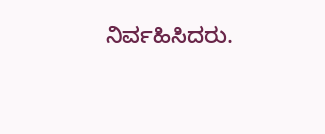ನಿರ್ವಹಿಸಿದರು.